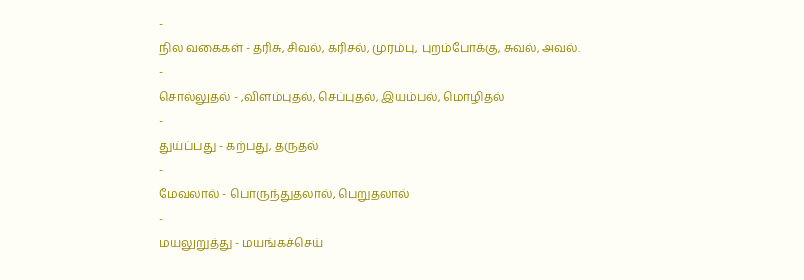-
நில வகைகள் - தரிசு, சிவல், கரிசல், முரம்பு, புறம்போக்கு, சுவல், அவல்.
-
சொல்லுதல் - ,விளம்புதல், செப்புதல், இயம்பல், மொழிதல்
-
துய்ப்பது - கற்பது, தருதல்
-
மேவலால் - பொருந்துதலால், பெறுதலால்
-
மயலுறுத்து - மயங்கச்செய்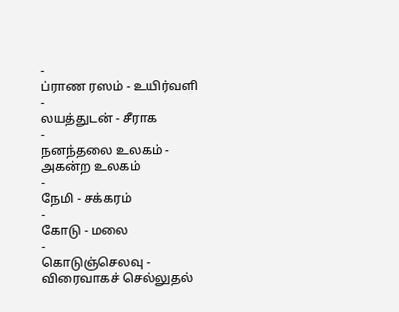-
ப்ராண ரஸம் - உயிர்வளி
-
லயத்துடன் - சீராக
-
நனந்தலை உலகம் - அகன்ற உலகம்
-
நேமி - சக்கரம்
-
கோடு - மலை
-
கொடுஞ்செலவு - விரைவாகச் செல்லுதல்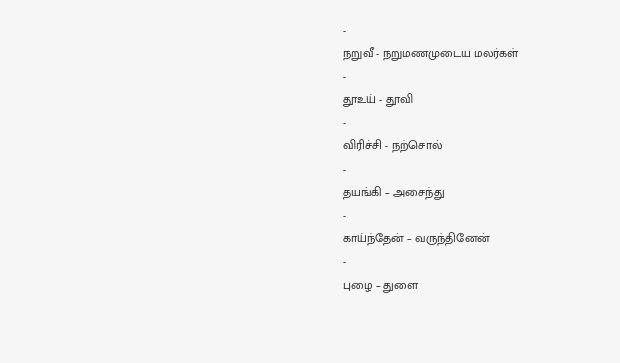-
நறுவீ - நறுமணமுடைய மலர்கள்
-
தூஉய் - தூவி
-
விரிச்சி - நற்சொல்
-
தயங்கி – அசைந்து
-
காய்ந்தேன் – வருந்தினேன்
-
புழை – துளை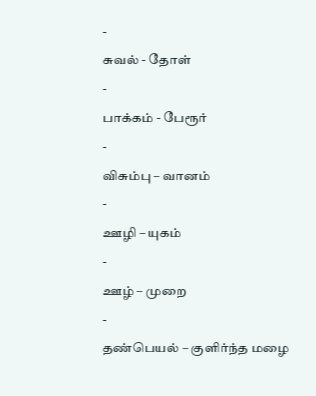-
சுவல் - தோள்
-
பாக்கம் - பேரூர்
-
விசும்பு – வானம்
-
ஊழி – யுகம்
-
ஊழ் – முறை
-
தண்பெயல் – குளிர்ந்த மழை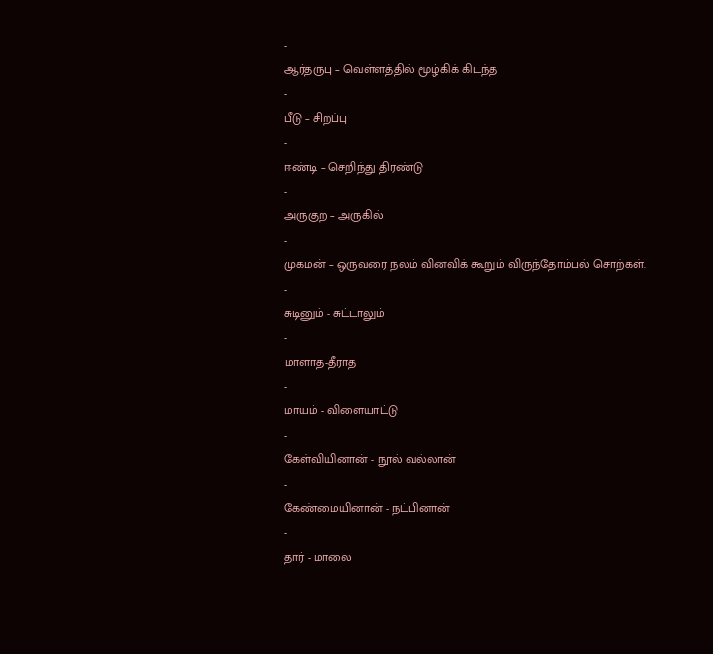-
ஆர்தருபு – வெள்ளத்தில் மூழ்கிக் கிடந்த
-
பீடு – சிறப்பு
-
ஈண்டி – செறிந்து திரண்டு
-
அருகுற – அருகில்
-
முகமன் – ஒருவரை நலம் வினவிக் கூறும் விருந்தோம்பல் சொற்கள்.
-
சுடினும் - சுட்டாலும்
-
மாளாத-தீராத
-
மாயம் - விளையாட்டு
-
கேள்வியினான் - நூல் வல்லான்
-
கேண்மையினான் - நட்பினான்
-
தார் - மாலை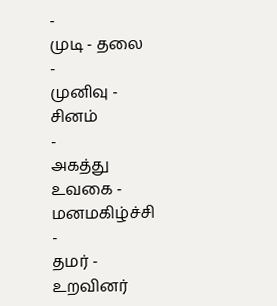-
முடி - தலை
-
முனிவு - சினம்
-
அகத்து உவகை - மனமகிழ்ச்சி
-
தமர் - உறவினர்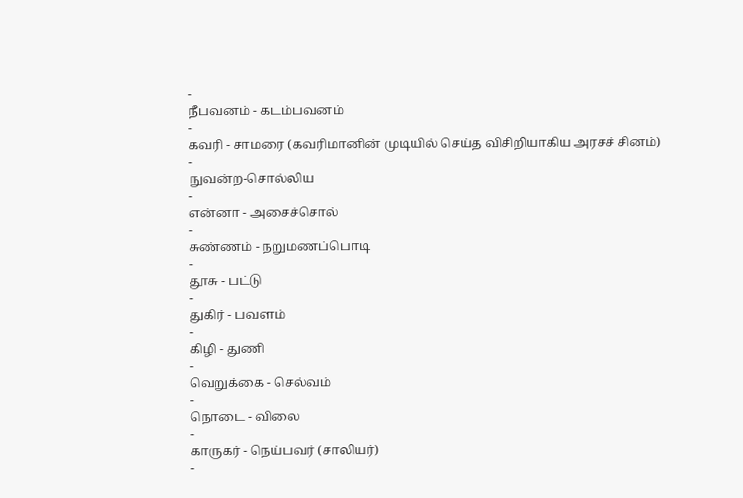-
நீபவனம் - கடம்பவனம்
-
கவரி - சாமரை (கவரிமானின் முடியில் செய்த விசிறியாகிய அரசச் சினம்)
-
நுவன்ற-சொல்லிய
-
என்னா - அசைச்சொல்
-
சுண்ணம் - நறுமணப்பொடி
-
தூசு - பட்டு
-
துகிர் - பவளம்
-
கிழி - துணி
-
வெறுக்கை - செல்வம்
-
நொடை - விலை
-
காருகர் - நெய்பவர் (சாலியர்)
-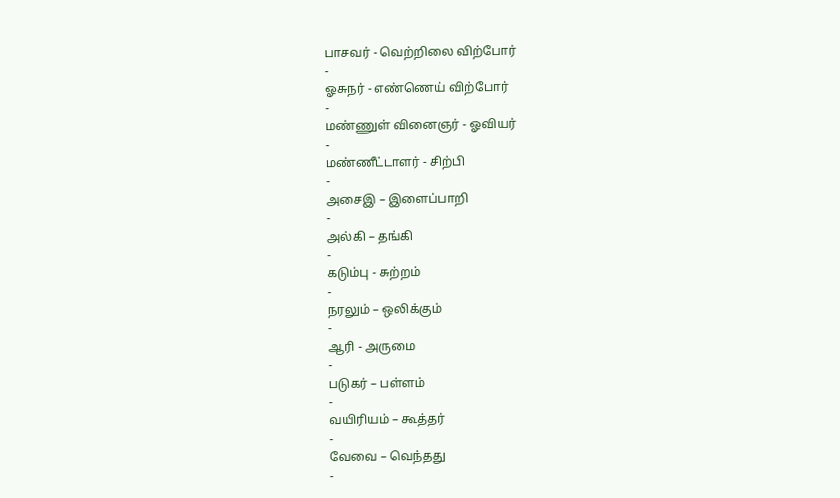பாசவர் - வெற்றிலை விற்போர்
-
ஓசுநர் - எண்ணெய் விற்போர்
-
மண்ணுள் வினைஞர் - ஓவியர்
-
மண்ணீட்டாளர் - சிற்பி
-
அசைஇ – இளைப்பாறி
-
அல்கி – தங்கி
-
கடும்பு - சுற்றம்
-
நரலும் – ஒலிக்கும்
-
ஆரி - அருமை
-
படுகர் – பள்ளம்
-
வயிரியம் – கூத்தர்
-
வேவை – வெந்தது
-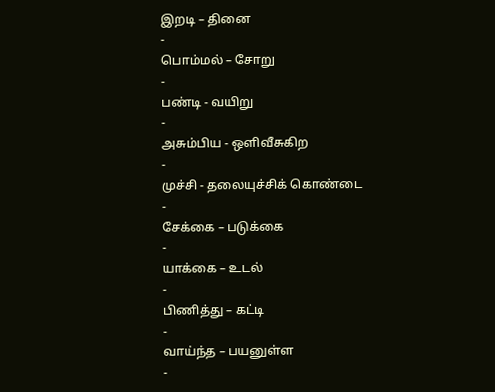இறடி – தினை
-
பொம்மல் – சோறு
-
பண்டி - வயிறு
-
அசும்பிய - ஒளிவீசுகிற
-
முச்சி - தலையுச்சிக் கொண்டை
-
சேக்கை – படுக்கை
-
யாக்கை – உடல்
-
பிணித்து – கட்டி
-
வாய்ந்த – பயனுள்ள
-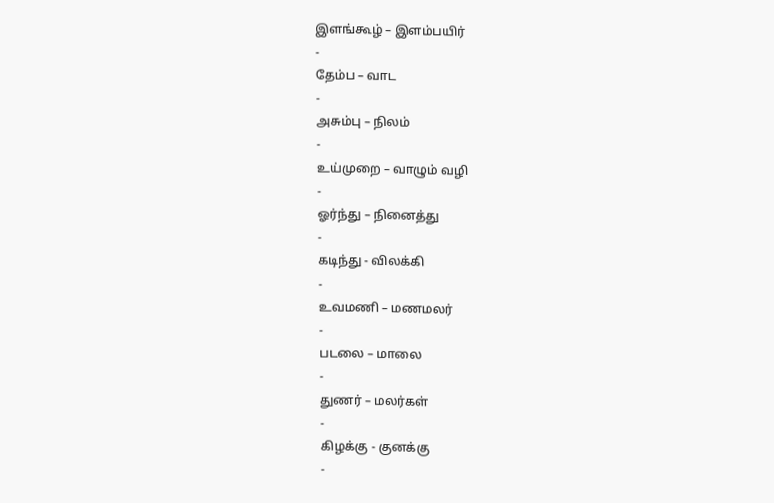இளங்கூழ் – இளம்பயிர்
-
தேம்ப – வாட
-
அசும்பு – நிலம்
-
உய்முறை – வாழும் வழி
-
ஓர்ந்து – நினைத்து
-
கடிந்து - விலக்கி
-
உவமணி – மணமலர்
-
படலை – மாலை
-
துணர் – மலர்கள்
-
கிழக்கு - குனக்கு
-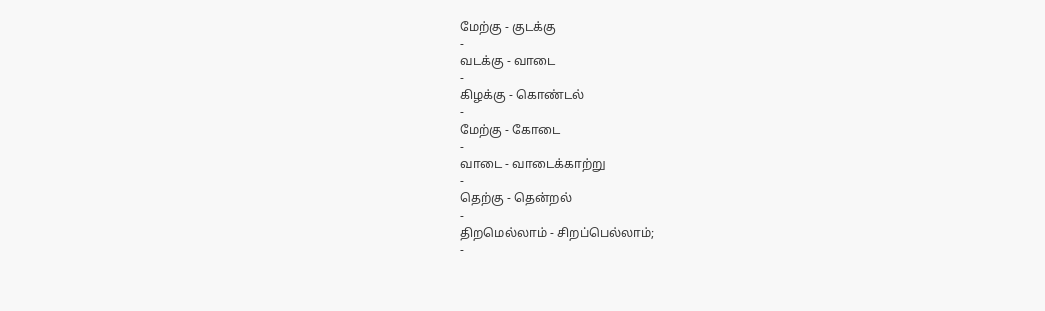மேற்கு - குடக்கு
-
வடக்கு - வாடை
-
கிழக்கு - கொண்டல்
-
மேற்கு - கோடை
-
வாடை - வாடைக்காற்று
-
தெற்கு - தென்றல்
-
திறமெல்லாம் - சிறப்பெல்லாம்;
-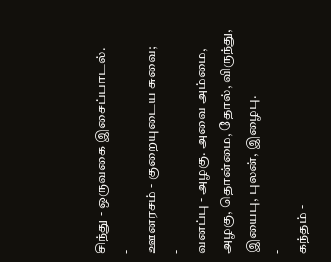சிந்து - ஒருவகை இசைப்பாடல்.
-
ஊனரசம் - குறையுடைய சுவை;
-
வனப்பு - அழகு. அவை அம்மை, அழகு, தொன்மை, தோல், விருந்து, இயைபு, புலன், இழைபு.
-
கந்தம் -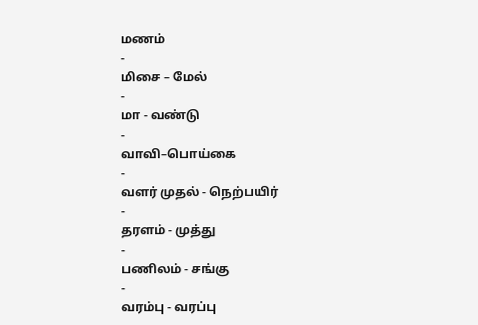மணம்
-
மிசை – மேல்
-
மா - வண்டு
-
வாவி–பொய்கை
-
வளர் முதல் - நெற்பயிர்
-
தரளம் - முத்து
-
பணிலம் - சங்கு
-
வரம்பு - வரப்பு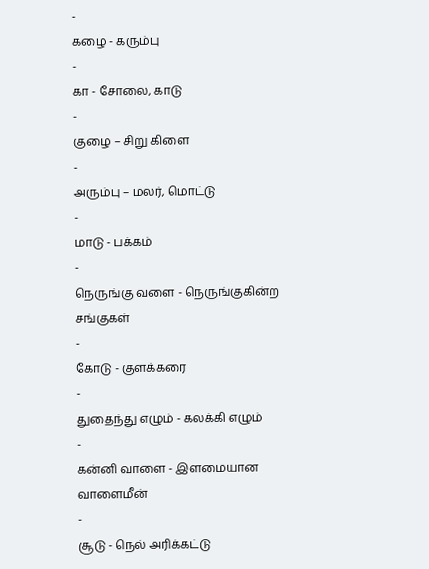-
கழை - கரும்பு
-
கா - சோலை, காடு
-
குழை – சிறு கிளை
-
அரும்பு – மலர், மொட்டு
-
மாடு - பக்கம்
-
நெருங்கு வளை - நெருங்குகின்ற சங்குகள்
-
கோடு - குளக்கரை
-
துதைந்து எழும் - கலக்கி எழும்
-
கன்னி வாளை - இளமையான வாளைமீன்
-
சூடு - நெல் அரிக்கட்டு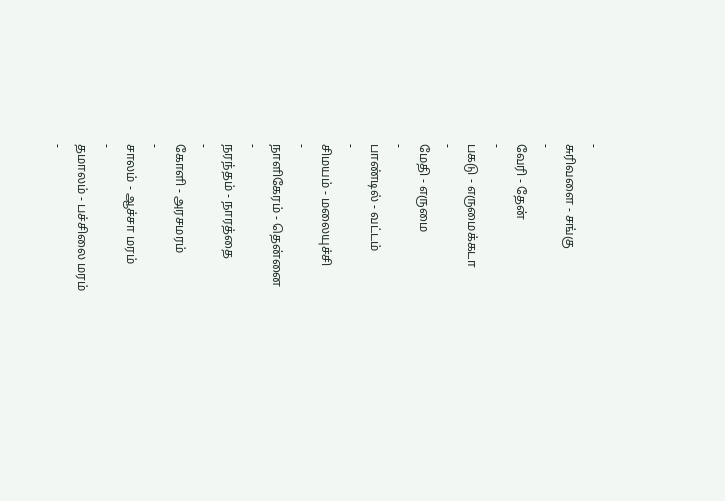-
சுரிவளை - சங்கு
-
வேரி - தேன்
-
பகடு - எருமைக்கடா
-
மேதி - எருமை
-
பாண்டில் - வட்டம்
-
சிமயம் - மலையுச்சி
-
நாளிகேரம் - தென்னை
-
நரந்தம் - நாரத்தை
-
கோளி - அரசமரம்
-
சாலம் - ஆச்சா மரம்
-
தமாலம் - பச்சிலை மரம்
-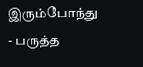இரும்போந்து - பருத்த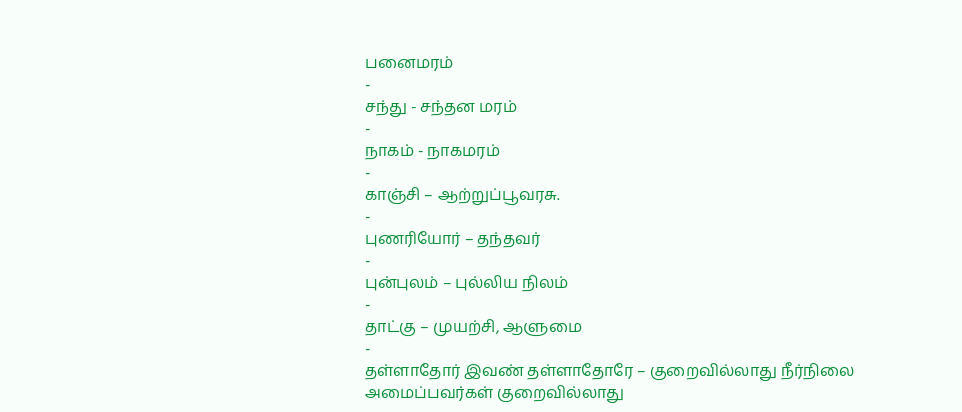பனைமரம்
-
சந்து - சந்தன மரம்
-
நாகம் - நாகமரம்
-
காஞ்சி – ஆற்றுப்பூவரசு.
-
புணரியோர் – தந்தவர்
-
புன்புலம் – புல்லிய நிலம்
-
தாட்கு – முயற்சி, ஆளுமை
-
தள்ளாதோர் இவண் தள்ளாதோரே – குறைவில்லாது நீர்நிலை அமைப்பவர்கள் குறைவில்லாது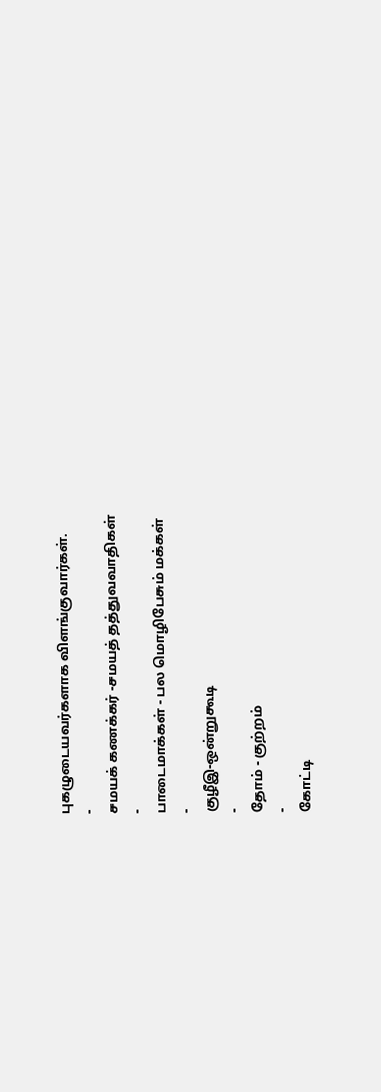புகழுடையவர்களாக விளங்குவார்கள்.
-
சமயக் கணக்கர் -சமயத் தத்துவவாதிகள்
-
பாடைமாக்கள் - பல மொழிபேசும் மக்கள்
-
குழீஇ-ஒன்றுகூடி
-
தோம் - குற்றம்
-
கோட்டி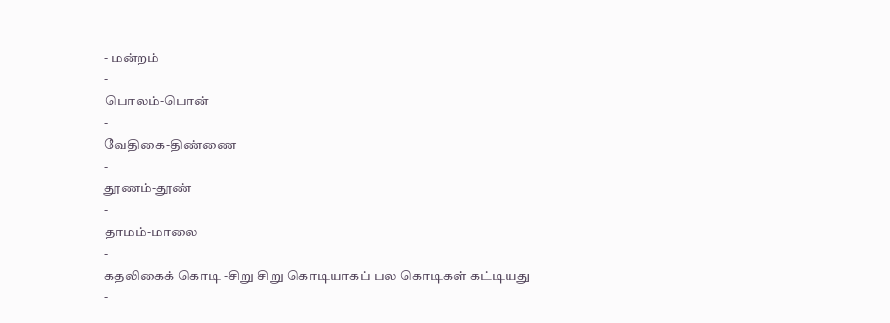- மன்றம்
-
பொலம்-பொன்
-
வேதிகை-திண்ணை
-
தூணம்-தூண்
-
தாமம்-மாலை
-
கதலிகைக் கொடி -சிறு சிறு கொடியாகப் பல கொடிகள் கட்டியது
-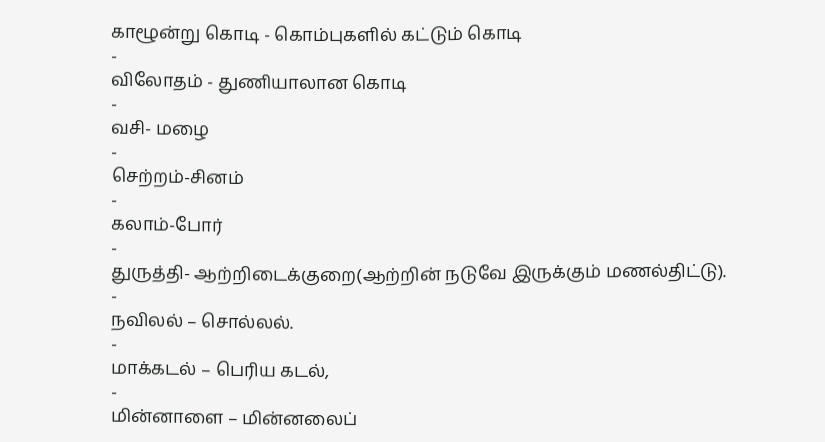காழூன்று கொடி - கொம்புகளில் கட்டும் கொடி
-
விலோதம் - துணியாலான கொடி
-
வசி- மழை
-
செற்றம்-சினம்
-
கலாம்-போர்
-
துருத்தி- ஆற்றிடைக்குறை(ஆற்றின் நடுவே இருக்கும் மணல்திட்டு).
-
நவிலல் – சொல்லல்.
-
மாக்கடல் – பெரிய கடல்,
-
மின்னாளை – மின்னலைப்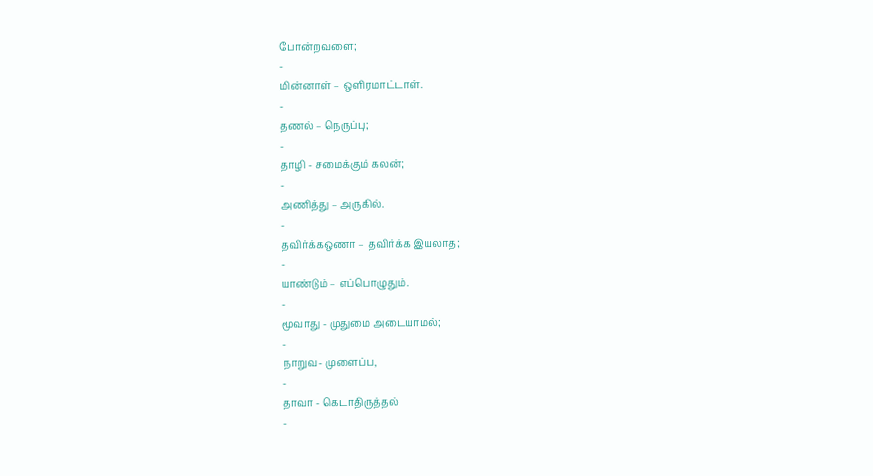போன்றவளை;
-
மின்னாள் – ஒளிரமாட்டாள்.
-
தணல் – நெருப்பு;
-
தாழி - சமைக்கும் கலன்;
-
அணித்து – அருகில்.
-
தவிர்க்கஒணா – தவிர்க்க இயலாத;
-
யாண்டும் – எப்பொழுதும்.
-
மூவாது - முதுமை அடையாமல்;
-
நாறுவ- முளைப்ப,
-
தாவா - கெடாதிருத்தல்
-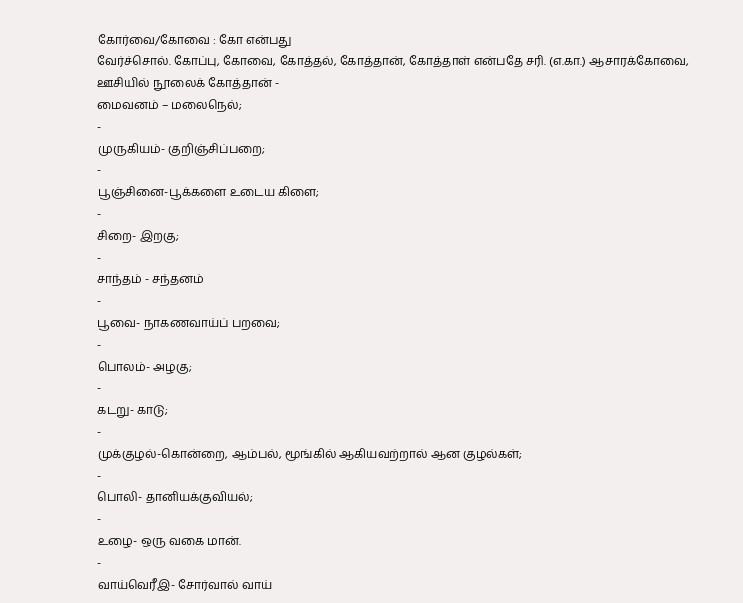கோர்வை/கோவை : கோ என்பது
வேர்ச்சொல். கோப்பு, கோவை, கோத்தல், கோத்தான், கோத்தாள் என்பதே சரி. (எ.கா.) ஆசாரக்கோவை, ஊசியில் நூலைக் கோத்தான் -
மைவனம் – மலைநெல்;
-
முருகியம்- குறிஞ்சிப்பறை;
-
பூஞ்சினை-பூக்களை உடைய கிளை;
-
சிறை- இறகு;
-
சாந்தம் - சந்தனம்
-
பூவை- நாகணவாய்ப் பறவை;
-
பொலம்- அழகு;
-
கடறு- காடு;
-
முக்குழல்-கொன்றை, ஆம்பல், மூங்கில் ஆகியவற்றால் ஆன குழல்கள்;
-
பொலி- தானியக்குவியல்;
-
உழை- ஒரு வகை மான்.
-
வாய்வெரீஇ- சோர்வால் வாய்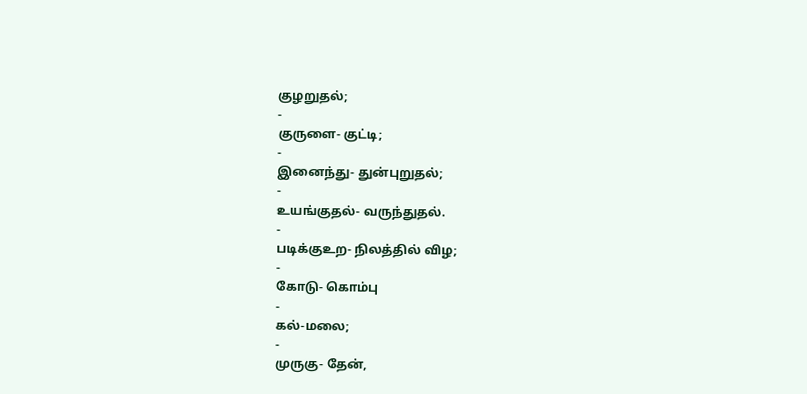குழறுதல்;
-
குருளை- குட்டி;
-
இனைந்து- துன்புறுதல்;
-
உயங்குதல்- வருந்துதல்.
-
படிக்குஉற- நிலத்தில் விழ;
-
கோடு- கொம்பு
-
கல்-மலை;
-
முருகு- தேன்,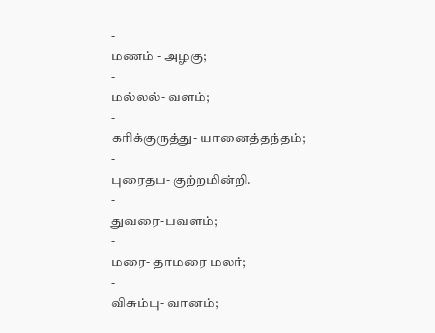-
மணம் - அழகு;
-
மல்லல்- வளம்;
-
கரிக்குருத்து- யானைத்தந்தம்;
-
புரைதப- குற்றமின்றி.
-
துவரை-பவளம்;
-
மரை- தாமரை மலர்;
-
விசும்பு- வானம்;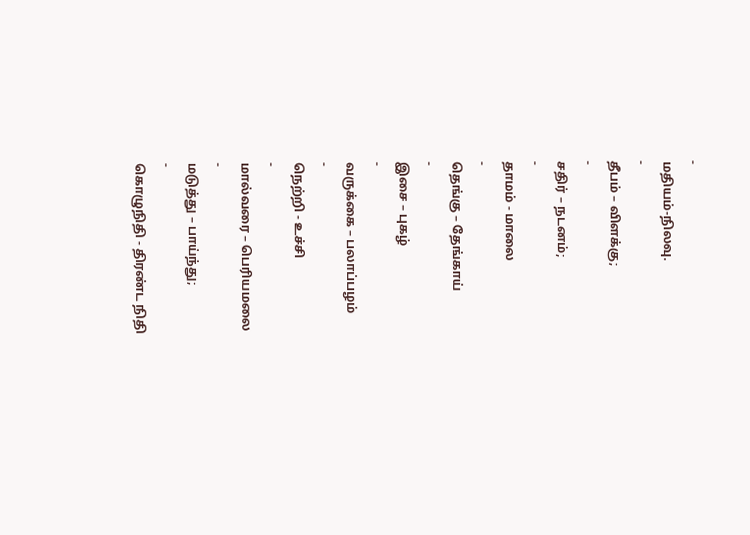-
மதியம்-நிலவு.
-
தீபம் – விளக்கு;
-
சதிர் – நடனம்;
-
தாமம் - மாலை
-
தெங்கு – தேங்காய்
-
இசை – புகழ்
-
வருக்கை – பலாப்பழம்
-
நெற்றி - உச்சி
-
மால்வரை – பெரியமலை
-
மடுத்து – பாய்ந்து;
-
கொழுநிதி - திரண்ட நிதி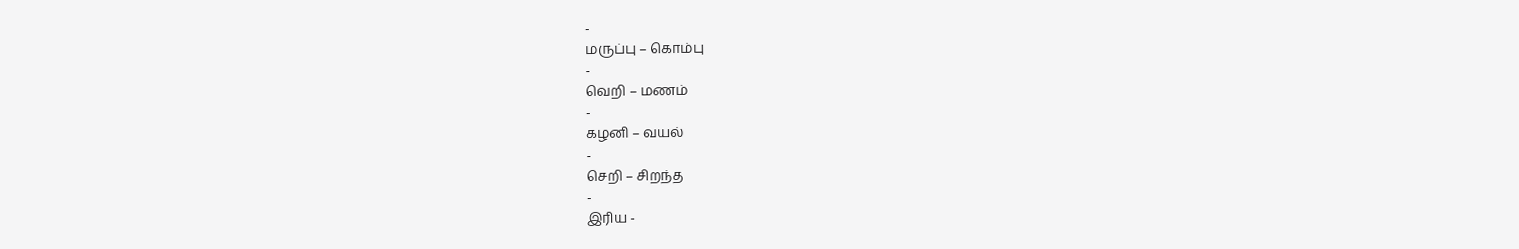-
மருப்பு – கொம்பு
-
வெறி – மணம்
-
கழனி – வயல்
-
செறி – சிறந்த
-
இரிய -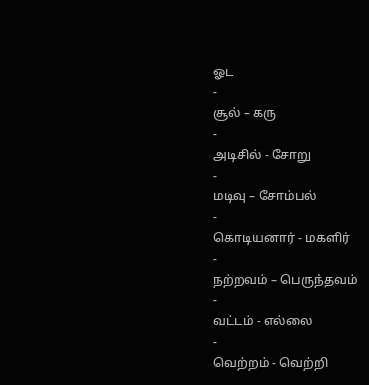ஓட
-
சூல் – கரு
-
அடிசில் - சோறு
-
மடிவு – சோம்பல்
-
கொடியனார் - மகளிர்
-
நற்றவம் – பெருந்தவம்
-
வட்டம் - எல்லை
-
வெற்றம் - வெற்றி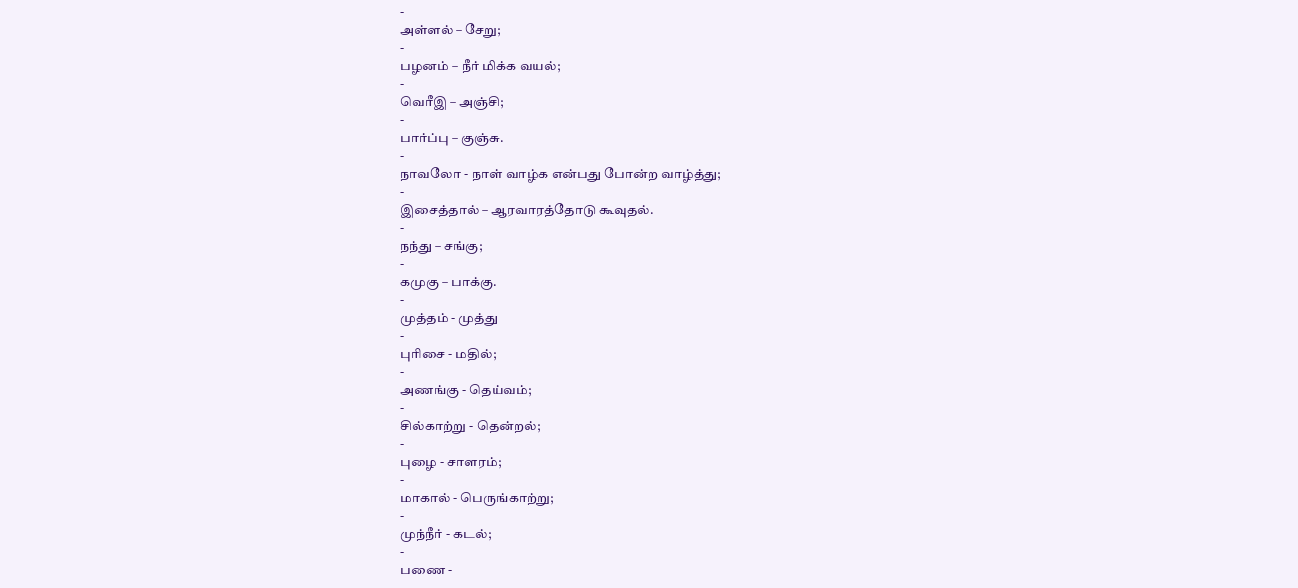-
அள்ளல் – சேறு;
-
பழனம் – நீர் மிக்க வயல்;
-
வெரீஇ – அஞ்சி;
-
பார்ப்பு – குஞ்சு.
-
நாவலோ - நாள் வாழ்க என்பது போன்ற வாழ்த்து;
-
இசைத்தால் – ஆரவாரத்தோடு கூவுதல்.
-
நந்து – சங்கு;
-
கமுகு – பாக்கு.
-
முத்தம் - முத்து
-
புரிசை - மதில்;
-
அணங்கு - தெய்வம்;
-
சில்காற்று - தென்றல்;
-
புழை - சாளரம்;
-
மாகால் - பெருங்காற்று;
-
முந்நீர் - கடல்;
-
பணை -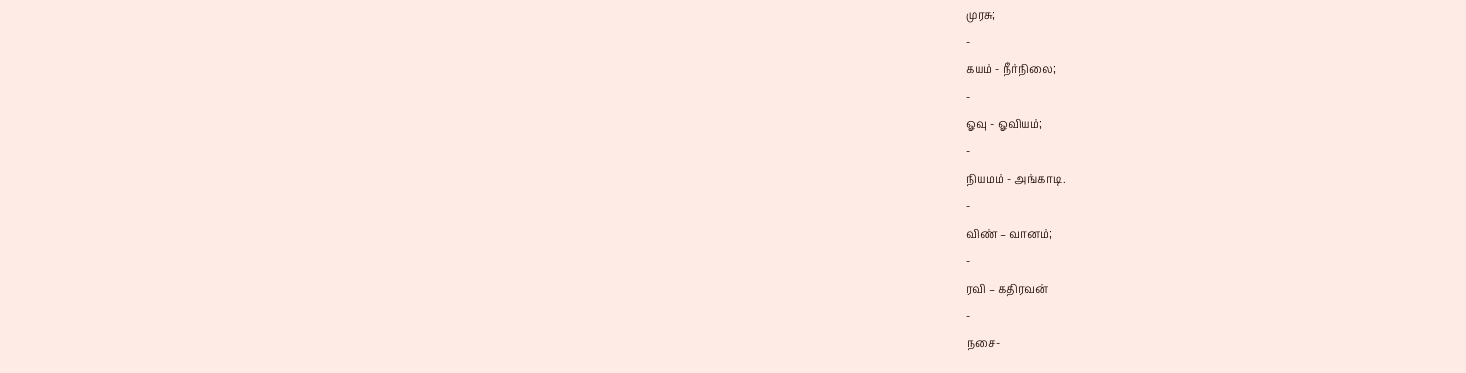முரசு;
-
கயம் - நீர்நிலை;
-
ஓவு - ஓவியம்;
-
நியமம் - அங்காடி.
-
விண் – வானம்;
-
ரவி – கதிரவன்
-
நசை-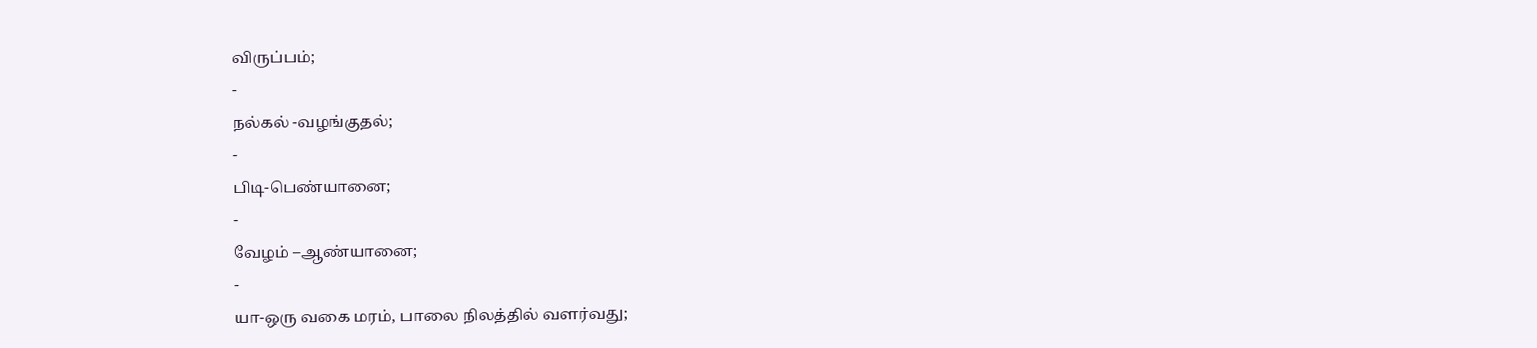விருப்பம்;
-
நல்கல் -வழங்குதல்;
-
பிடி-பெண்யானை;
-
வேழம் –ஆண்யானை;
-
யா-ஒரு வகை மரம், பாலை நிலத்தில் வளர்வது;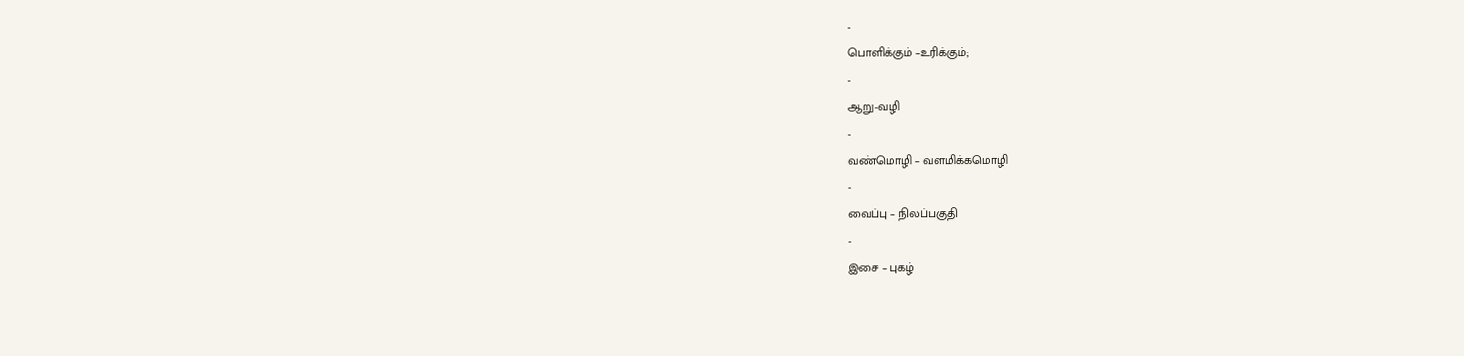-
பொளிக்கும் –உரிக்கும்;
-
ஆறு-வழி
-
வண்மொழி – வளமிக்கமொழி
-
வைப்பு – நிலப்பகுதி
-
இசை – புகழ்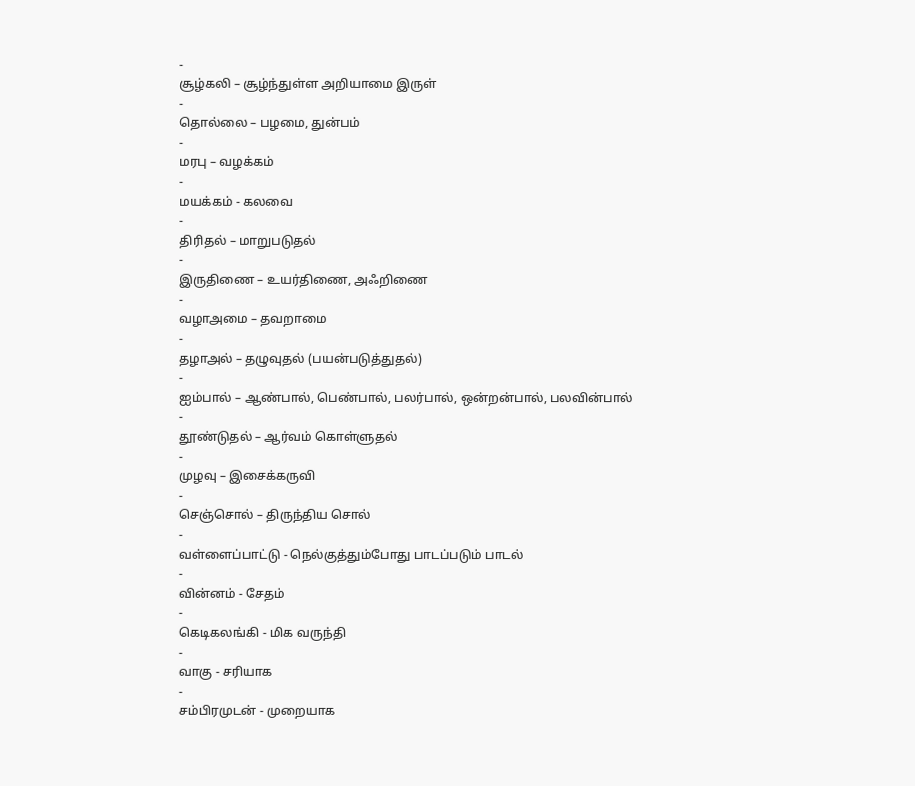-
சூழ்கலி – சூழ்ந்துள்ள அறியாமை இருள்
-
தொல்லை – பழமை, துன்பம்
-
மரபு – வழக்கம்
-
மயக்கம் - கலவை
-
திரிதல் – மாறுபடுதல்
-
இருதிணை – உயர்திணை, அஃறிணை
-
வழாஅமை – தவறாமை
-
தழாஅல் – தழுவுதல் (பயன்படுத்துதல்)
-
ஐம்பால் – ஆண்பால், பெண்பால், பலர்பால், ஒன்றன்பால், பலவின்பால்
-
தூண்டுதல் – ஆர்வம் கொள்ளுதல்
-
முழவு – இசைக்கருவி
-
செஞ்சொல் – திருந்திய சொல்
-
வள்ளைப்பாட்டு - நெல்குத்தும்போது பாடப்படும் பாடல்
-
வின்னம் - சேதம்
-
கெடிகலங்கி - மிக வருந்தி
-
வாகு - சரியாக
-
சம்பிரமுடன் - முறையாக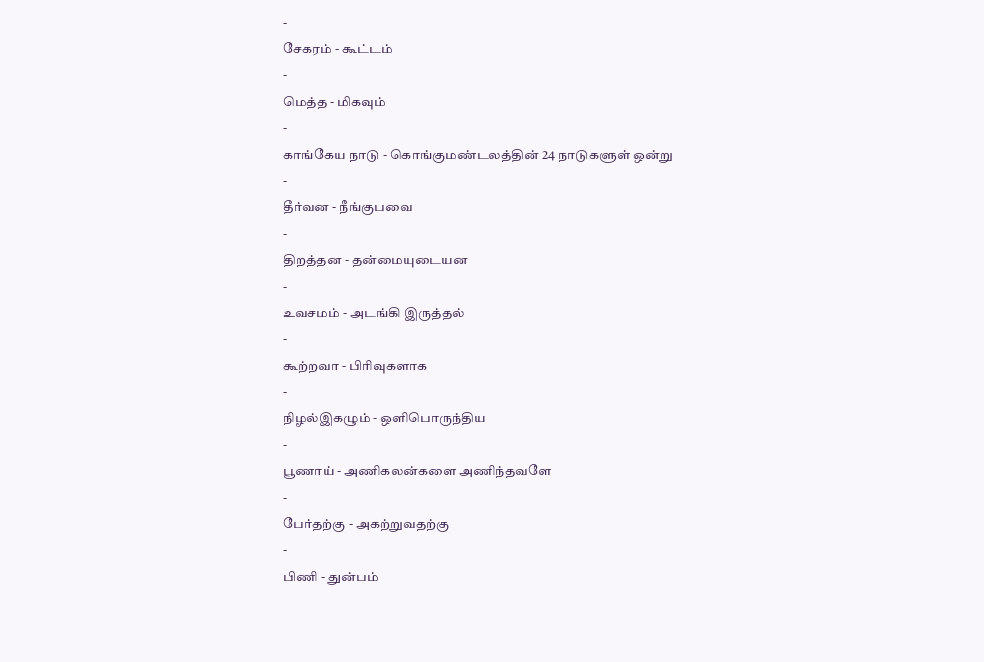-
சேகரம் - கூட்டம்
-
மெத்த - மிகவும்
-
காங்கேய நாடு - கொங்குமண்டலத்தின் 24 நாடுகளுள் ஒன்று
-
தீர்வன - நீங்குபவை
-
திறத்தன - தன்மையுடையன
-
உவசமம் - அடங்கி இருத்தல்
-
கூற்றவா - பிரிவுகளாக
-
நிழல்இகழும் - ஒளிபொருந்திய
-
பூணாய் - அணிகலன்களை அணிந்தவளே
-
பேர்தற்கு - அகற்றுவதற்கு
-
பிணி - துன்பம்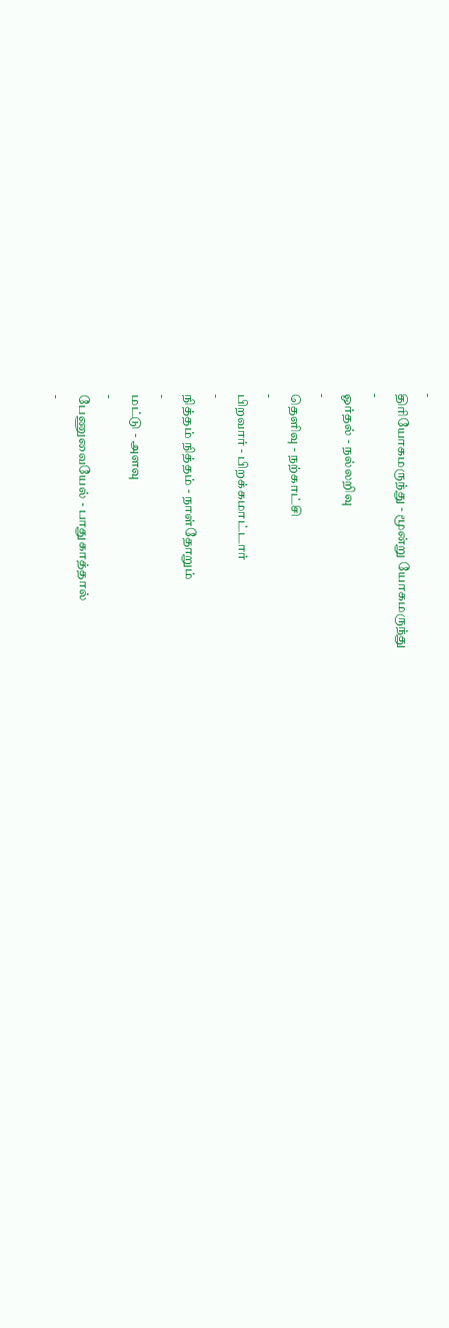-
திரியோகமருந்து - மூன்று யோகமருந்து
-
ஓர்தல் - நல்லறிவு
-
தெளிவு - நற்காட்சி
-
பிறவார் - பிறக்கமாட்டார்
-
நித்தம் நித்தம் - நாள்தோறும்
-
மட்டு - அளவு
-
பேணுவையேல் - பாதுகாத்தால்
-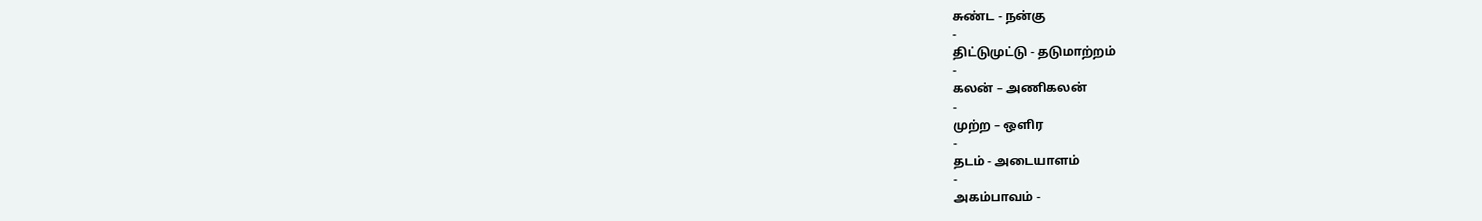சுண்ட - நன்கு
-
திட்டுமுட்டு - தடுமாற்றம்
-
கலன் – அணிகலன்
-
முற்ற – ஒளிர
-
தடம் - அடையாளம்
-
அகம்பாவம் -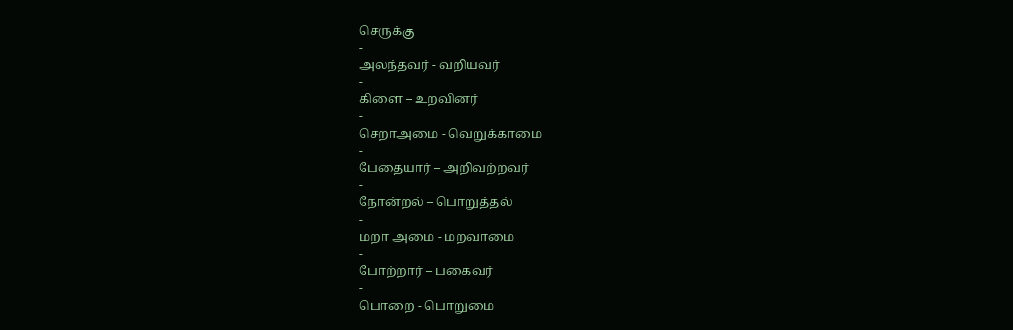செருக்கு
-
அலந்தவர் - வறியவர்
-
கிளை – உறவினர்
-
செறாஅமை - வெறுக்காமை
-
பேதையார் – அறிவற்றவர்
-
நோன்றல் – பொறுத்தல்
-
மறா அமை - மறவாமை
-
போற்றார் – பகைவர்
-
பொறை - பொறுமை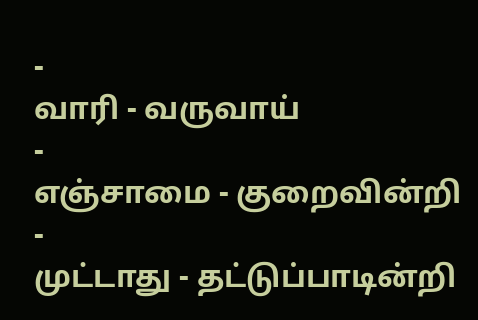-
வாரி - வருவாய்
-
எஞ்சாமை - குறைவின்றி
-
முட்டாது - தட்டுப்பாடின்றி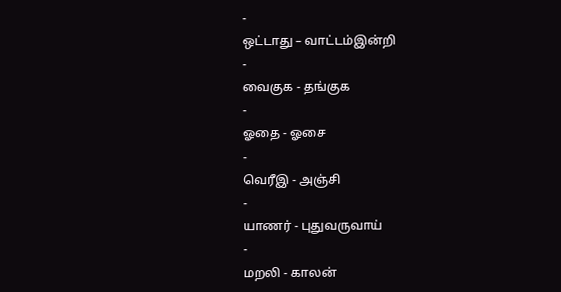-
ஒட்டாது – வாட்டம்இன்றி
-
வைகுக - தங்குக
-
ஓதை - ஓசை
-
வெரீஇ - அஞ்சி
-
யாணர் - புதுவருவாய்
-
மறலி - காலன்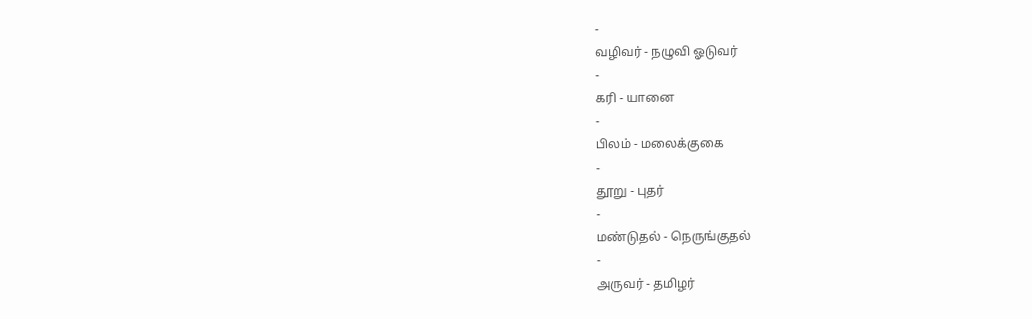-
வழிவர் - நழுவி ஓடுவர்
-
கரி - யானை
-
பிலம் - மலைக்குகை
-
தூறு - புதர்
-
மண்டுதல் - நெருங்குதல்
-
அருவர் - தமிழர்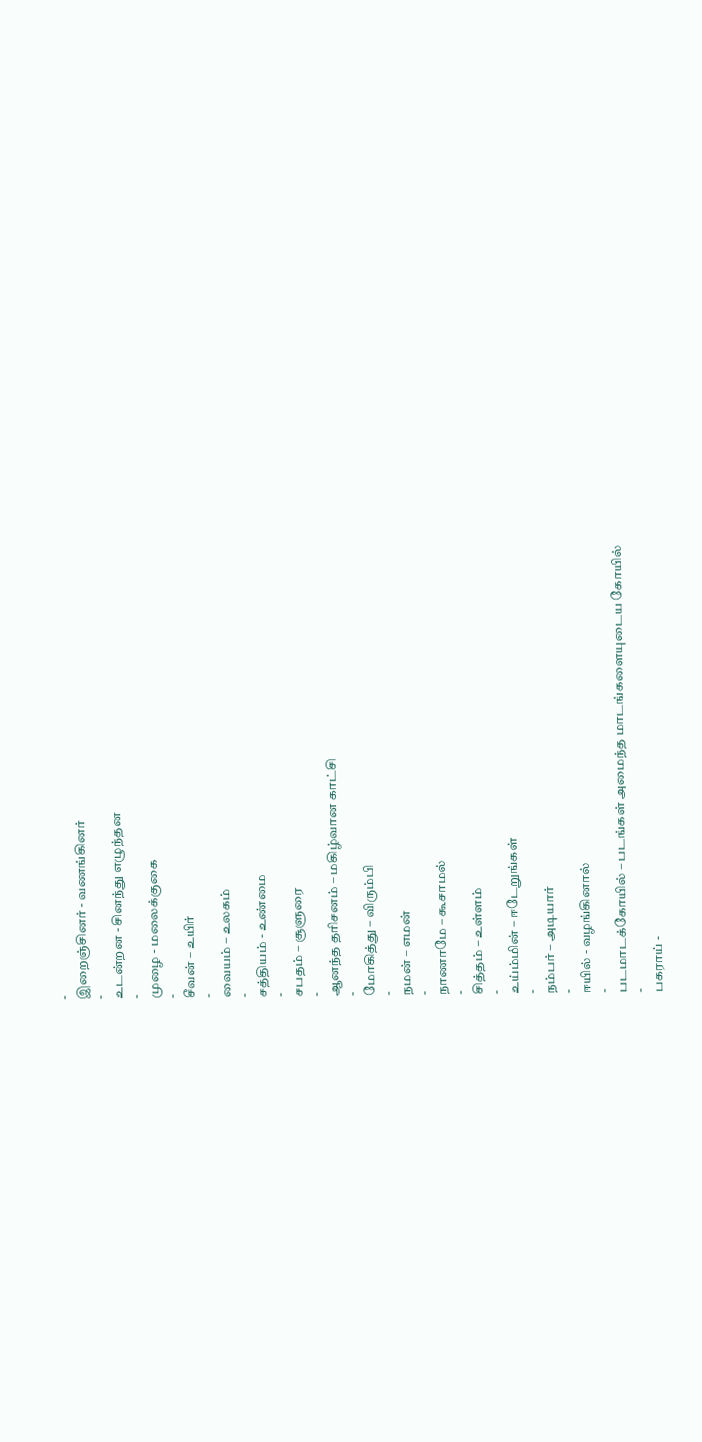-
இறைஞ்சினர் - வணங்கினர்
-
உடன்றன - சினந்து எழுந்தன
-
முழை - மலைக்குகை
-
சீவன் – உயிர்
-
வையம் – உலகம்
-
சத்தியம் - உண்மை
-
சபதம் – சூளுரை
-
ஆனந்த தரிசனம் – மகிழ்வான காட்சி
-
மோகித்து – விரும்பி
-
நமன் – எமன்
-
நாணாமே – கூசாமல்
-
சித்தம் – உள்ளம்
-
உய்ம்மின் – ஈடேறுங்கள்
-
நம்பர் – அடியார்
-
ஈயில் - வழங்கினால்
-
படமாடக்கோயில் – படங்கள் அமைந்த மாடங்களையுடைய கோயில்
-
பகராய் -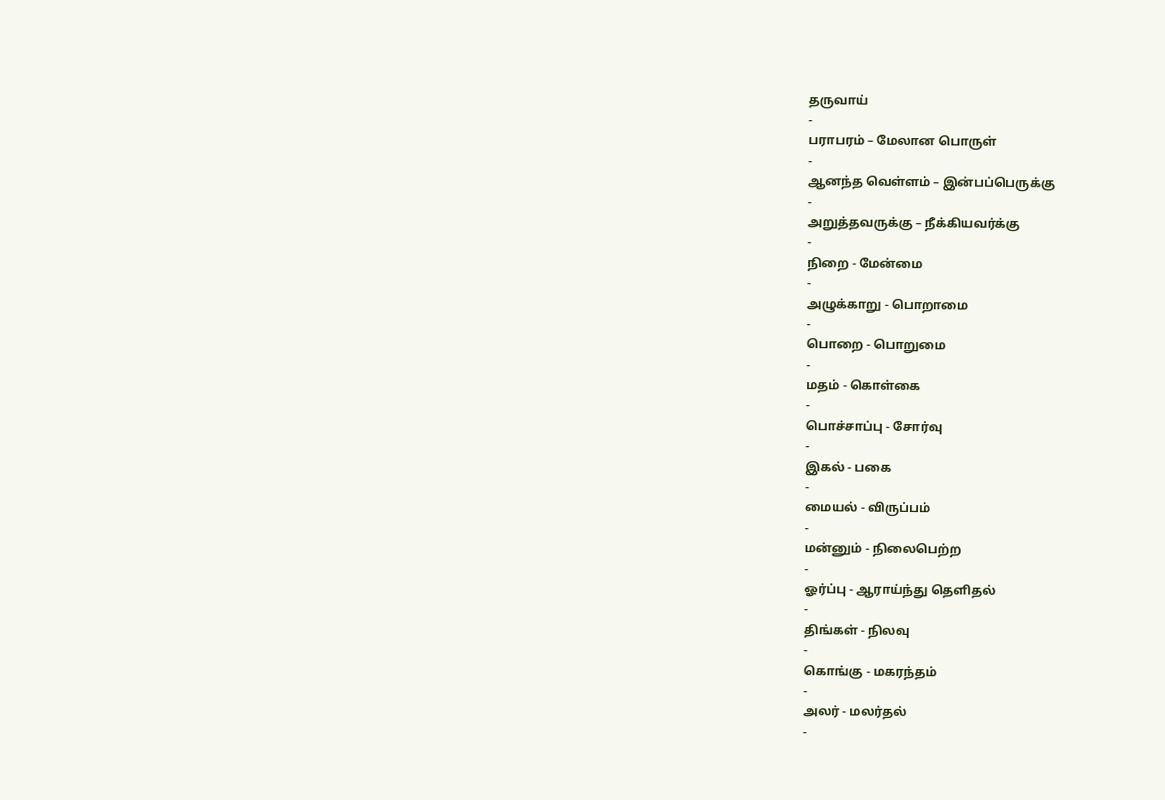தருவாய்
-
பராபரம் – மேலான பொருள்
-
ஆனந்த வெள்ளம் – இன்பப்பெருக்கு
-
அறுத்தவருக்கு – நீக்கியவர்க்கு
-
நிறை - மேன்மை
-
அழுக்காறு - பொறாமை
-
பொறை - பொறுமை
-
மதம் - கொள்கை
-
பொச்சாப்பு - சோர்வு
-
இகல் - பகை
-
மையல் - விருப்பம்
-
மன்னும் - நிலைபெற்ற
-
ஓர்ப்பு - ஆராய்ந்து தெளிதல்
-
திங்கள் - நிலவு
-
கொங்கு - மகரந்தம்
-
அலர் - மலர்தல்
-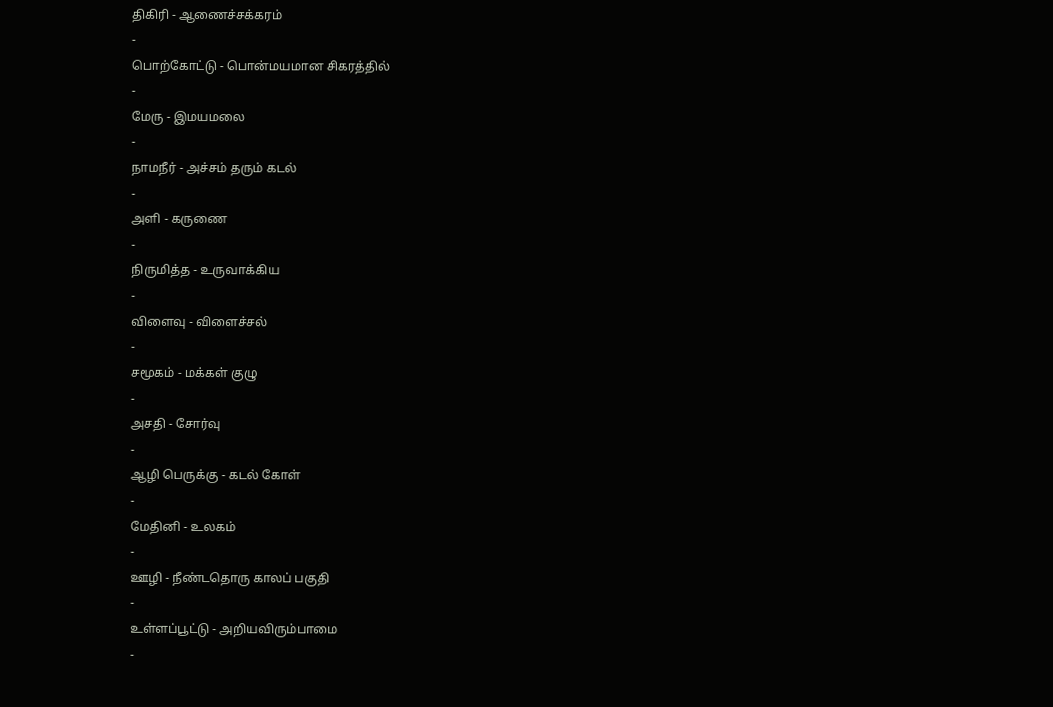திகிரி - ஆணைச்சக்கரம்
-
பொற்கோட்டு - பொன்மயமான சிகரத்தில்
-
மேரு - இமயமலை
-
நாமநீர் - அச்சம் தரும் கடல்
-
அளி - கருணை
-
நிருமித்த - உருவாக்கிய
-
விளைவு - விளைச்சல்
-
சமூகம் - மக்கள் குழு
-
அசதி - சோர்வு
-
ஆழி பெருக்கு - கடல் கோள்
-
மேதினி - உலகம்
-
ஊழி - நீண்டதொரு காலப் பகுதி
-
உள்ளப்பூட்டு - அறியவிரும்பாமை
-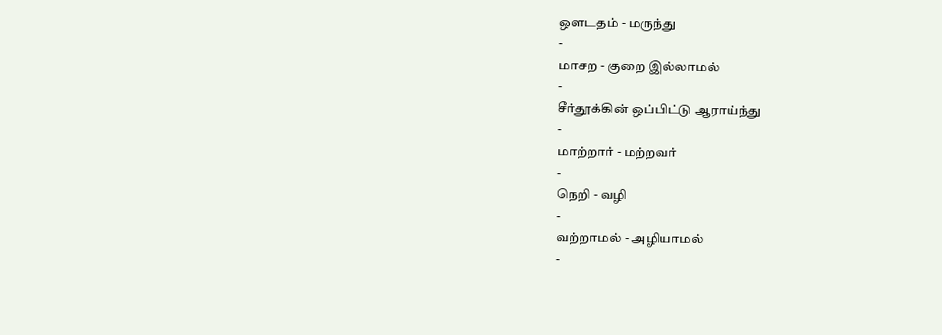ஔடதம் - மருந்து
-
மாசற - குறை இல்லாமல்
-
சீர்தூக்கின் ஒப்பிட்டு ஆராய்ந்து
-
மாற்றார் - மற்றவர்
-
நெறி - வழி
-
வற்றாமல் - அழியாமல்
-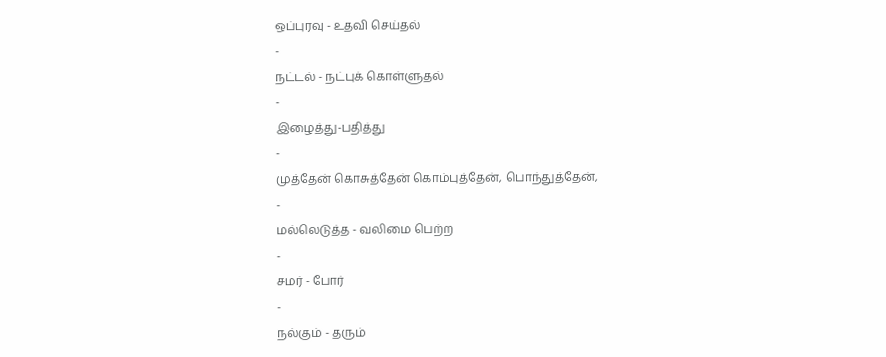ஒப்புரவு - உதவி செய்தல்
-
நட்டல் - நட்புக் கொள்ளுதல்
-
இழைத்து-பதித்து
-
முத்தேன் கொசுத்தேன் கொம்புத்தேன், பொந்துத்தேன்,
-
மல்லெடுத்த - வலிமை பெற்ற
-
சமர் - போர்
-
நல்கும் - தரும்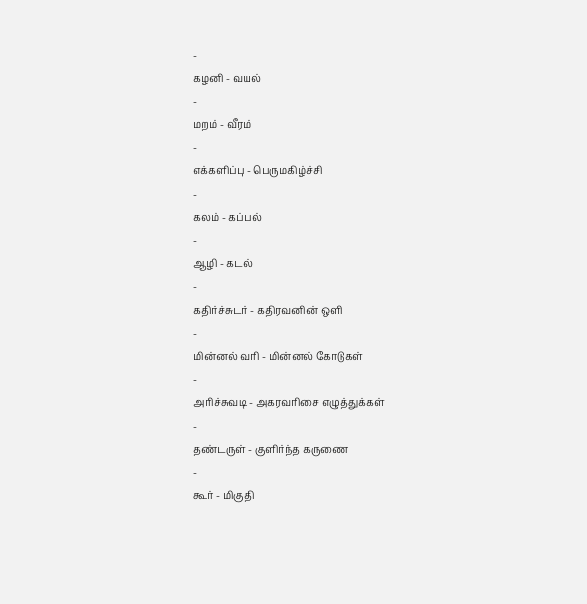-
கழனி - வயல்
-
மறம் - வீரம்
-
எக்களிப்பு - பெருமகிழ்ச்சி
-
கலம் - கப்பல்
-
ஆழி - கடல்
-
கதிர்ச்சுடர் - கதிரவனின் ஒளி
-
மின்னல் வரி - மின்னல் கோடுகள்
-
அரிச்சுவடி - அகரவரிசை எழுத்துக்கள்
-
தண்டருள் - குளிர்ந்த கருணை
-
கூர் - மிகுதி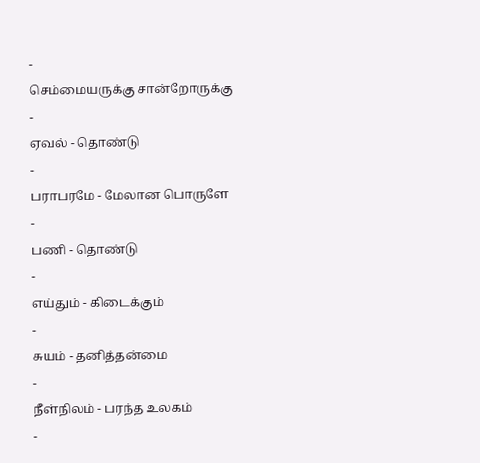-
செம்மையருக்கு சான்றோருக்கு
-
ஏவல் - தொண்டு
-
பராபரமே - மேலான பொருளே
-
பணி - தொண்டு
-
எய்தும் - கிடைக்கும்
-
சுயம் - தனித்தன்மை
-
நீள்நிலம் - பரந்த உலகம்
-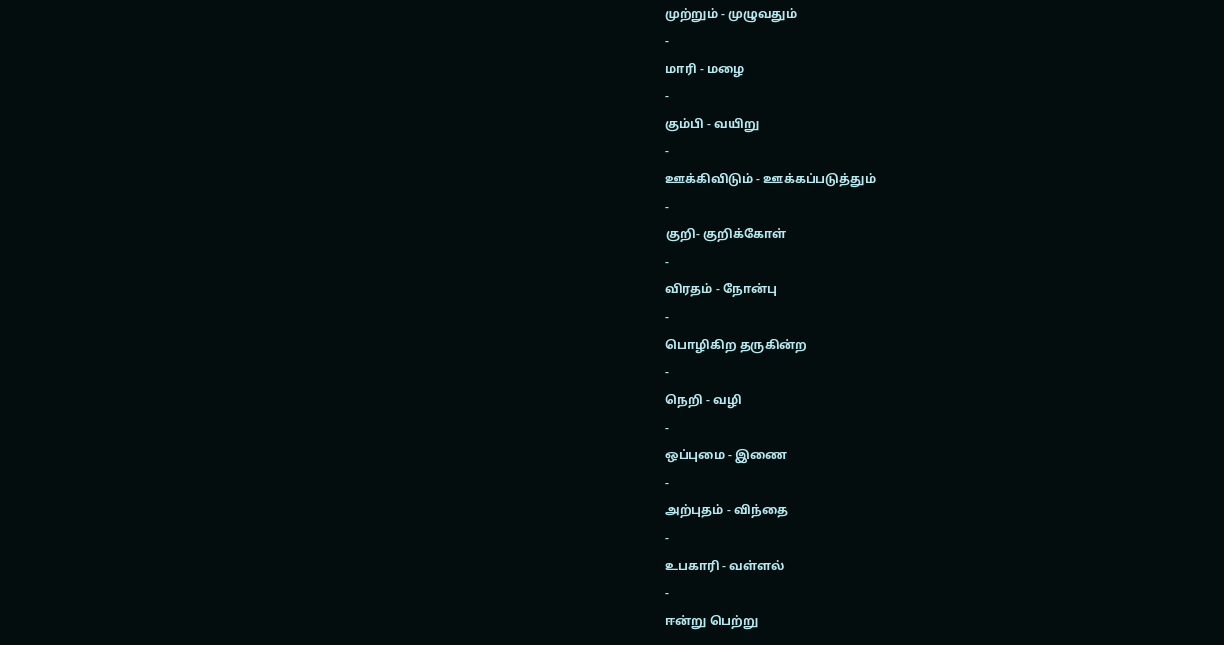முற்றும் - முழுவதும்
-
மாரி - மழை
-
கும்பி - வயிறு
-
ஊக்கிவிடும் - ஊக்கப்படுத்தும்
-
குறி- குறிக்கோள்
-
விரதம் - நோன்பு
-
பொழிகிற தருகின்ற
-
நெறி - வழி
-
ஒப்புமை - இணை
-
அற்புதம் - விந்தை
-
உபகாரி - வள்ளல்
-
ஈன்று பெற்று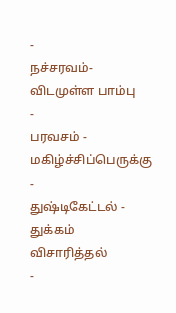-
நச்சரவம்-விடமுள்ள பாம்பு
-
பரவசம் - மகிழ்ச்சிப்பெருக்கு
-
துஷ்டிகேட்டல் - துக்கம் விசாரித்தல்
-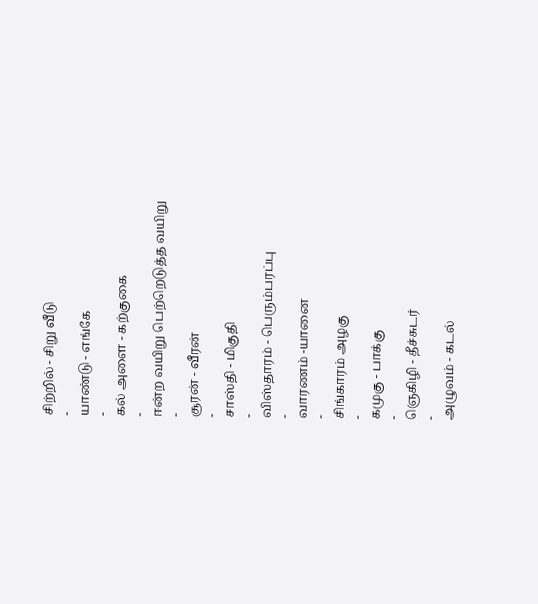சிற்றில் - சிறு வீடு
-
யாண்டு - எங்கே
-
கல் அளை - கற்குகை
-
ஈன்ற வயிறு பெற்றெடுத்த வயிறு
-
சூரன் - வீரன்
-
சாஸ்தி - மிகுதி
-
விஸ்தாரம் - பெரும்பரப்பு
-
வாரணம் -யானை
-
சிங்காரம் அழகு
-
கமுகு - பாக்கு
-
ஞெகிழி - தீச்சுடர்
-
அழுவம் - கடல்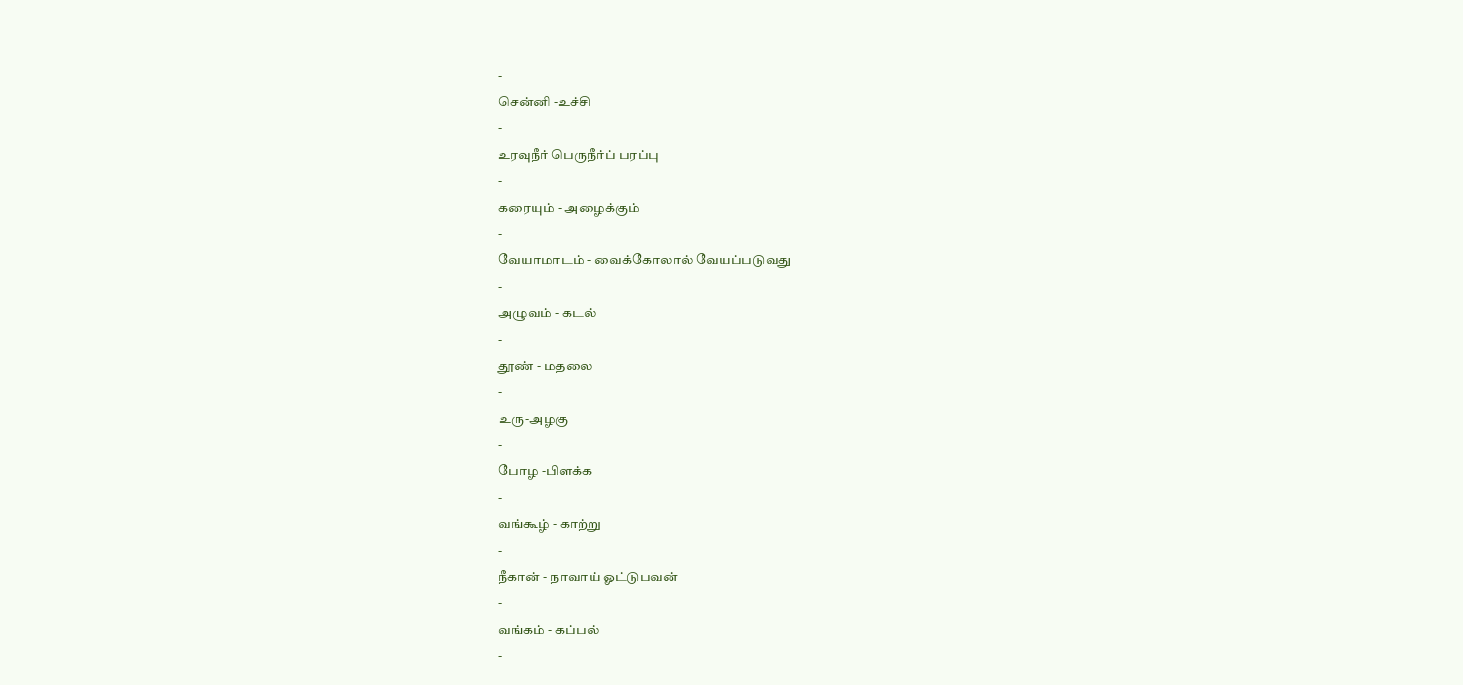-
சென்னி -உச்சி
-
உரவுநீர் பெருநீர்ப் பரப்பு
-
கரையும் - அழைக்கும்
-
வேயாமாடம் - வைக்கோலால் வேயப்படுவது
-
அழுவம் - கடல்
-
தூண் - மதலை
-
உரு-அழகு
-
போழ -பிளக்க
-
வங்கூழ் - காற்று
-
நீகான் - நாவாய் ஓட்டுபவன்
-
வங்கம் - கப்பல்
-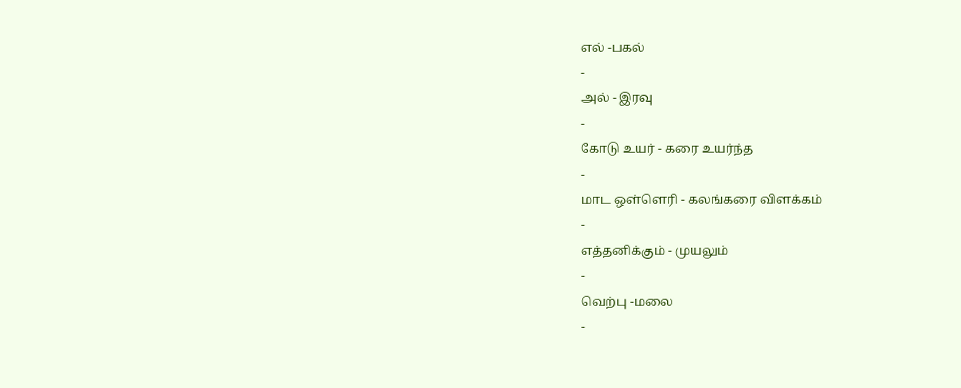எல் -பகல்
-
அல் - இரவு
-
கோடு உயர் - கரை உயர்ந்த
-
மாட ஒள்ளெரி - கலங்கரை விளக்கம்
-
எத்தனிக்கும் - முயலும்
-
வெற்பு -மலை
-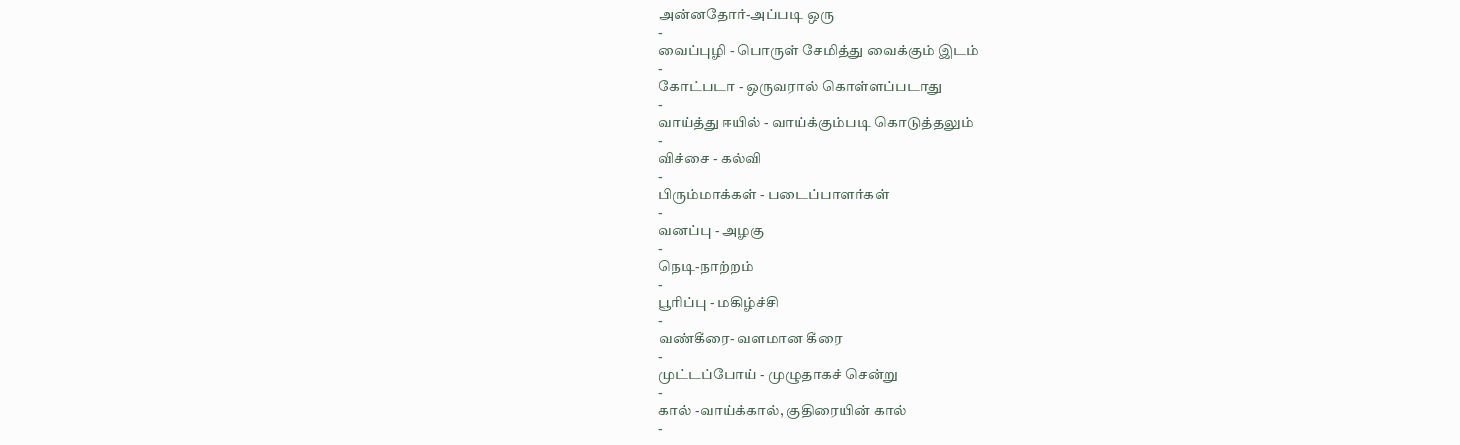அன்னதோர்-அப்படி ஒரு
-
வைப்புழி - பொருள் சேமித்து வைக்கும் இடம்
-
கோட்படா - ஒருவரால் கொள்ளப்படாது
-
வாய்த்து ஈயில் - வாய்க்கும்படி கொடுத்தலும்
-
விச்சை - கல்வி
-
பிரும்மாக்கள் - படைப்பாளர்கள்
-
வனப்பு - அழகு
-
நெடி-நாற்றம்
-
பூரிப்பு - மகிழ்ச்சி
-
வண்கீரை- வளமான கீரை
-
முட்டப்போய் - முழுதாகச் சென்று
-
கால் -வாய்க்கால், குதிரையின் கால்
-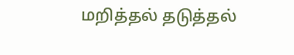மறித்தல் தடுத்தல்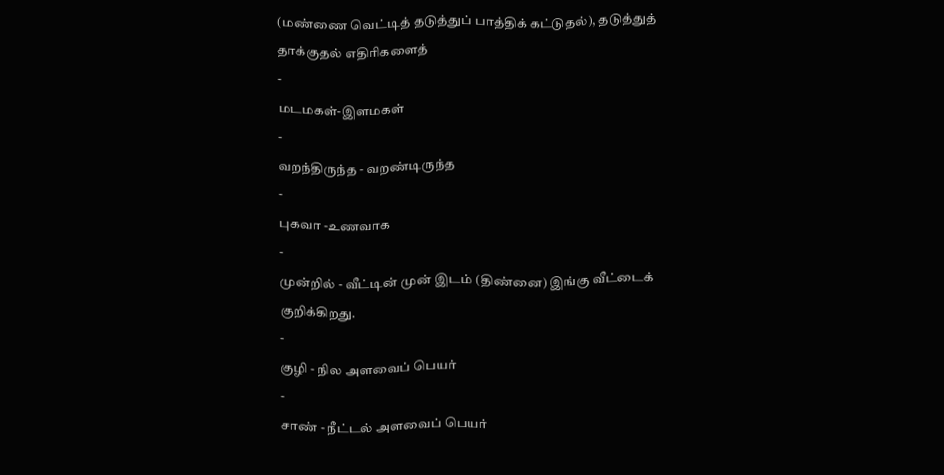(மண்ணை வெட்டித் தடுத்துப் பாத்திக் கட்டுதல்), தடுத்துத் தாக்குதல் எதிரிகளைத்
-
மடமகள்-இளமகள்
-
வறந்திருந்த - வறண்டிருந்த
-
புகவா -உணவாக
-
முன்றில் - வீட்டின் முன் இடம் (திண்னை) இங்கு வீட்டைக் குறிக்கிறது.
-
குழி - நில அளவைப் பெயர்
-
சாண் - நீட்டல் அளவைப் பெயர்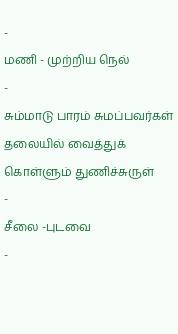-
மணி - முற்றிய நெல்
-
சும்மாடு பாரம் சுமப்பவர்கள் தலையில் வைத்துக் கொள்ளும் துணிச்சுருள்
-
சீலை -புடவை
-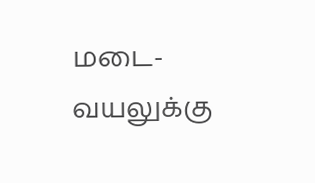மடை-வயலுக்கு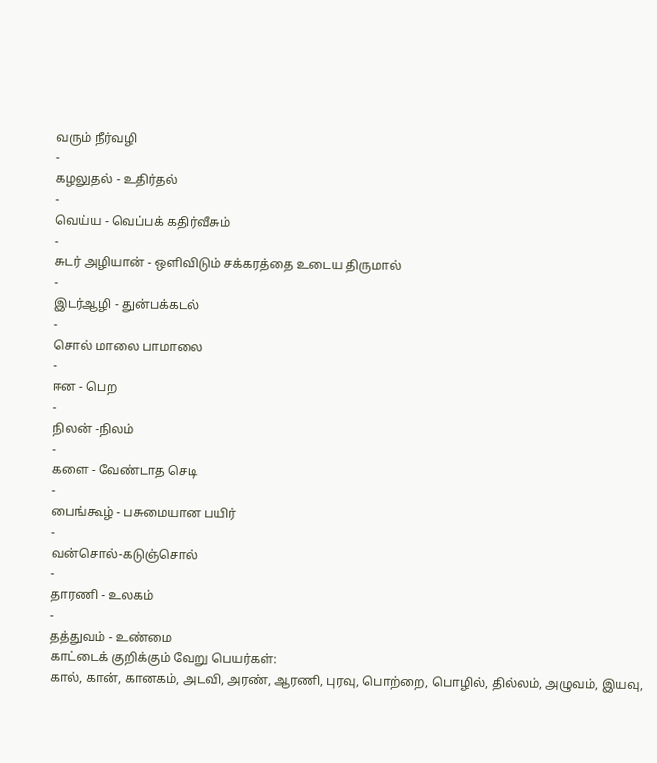வரும் நீர்வழி
-
கழலுதல் - உதிர்தல்
-
வெய்ய - வெப்பக் கதிர்வீசும்
-
சுடர் அழியான் - ஒளிவிடும் சக்கரத்தை உடைய திருமால்
-
இடர்ஆழி - துன்பக்கடல்
-
சொல் மாலை பாமாலை
-
ஈன - பெற
-
நிலன் -நிலம்
-
களை - வேண்டாத செடி
-
பைங்கூழ் - பசுமையான பயிர்
-
வன்சொல்-கடுஞ்சொல்
-
தாரணி - உலகம்
-
தத்துவம் - உண்மை
காட்டைக் குறிக்கும் வேறு பெயர்கள்:
கால், கான், கானகம், அடவி, அரண், ஆரணி, புரவு, பொற்றை, பொழில், தில்லம், அழுவம், இயவு,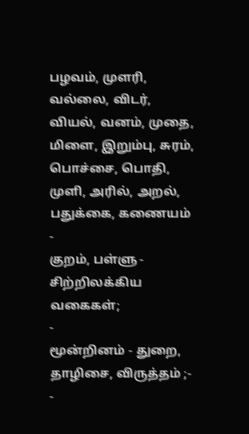பழவம், முளரி, வல்லை, விடர், வியல், வனம், முதை, மிளை, இறும்பு, சுரம், பொச்சை, பொதி, முளி, அரில், அறல், பதுக்கை, கணையம்
-
குறம், பள்ளு - சிற்றிலக்கிய வகைகள்;
-
மூன்றினம் - துறை, தாழிசை, விருத்தம் ;-
-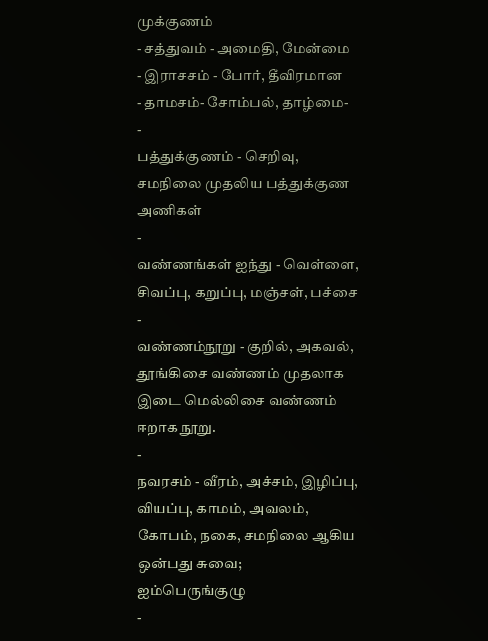முக்குணம்
- சத்துவம் - அமைதி, மேன்மை
- இராசசம் - போர், தீவிரமான
- தாமசம்- சோம்பல், தாழ்மை-
-
பத்துக்குணம் - செறிவு, சமநிலை முதலிய பத்துக்குண அணிகள்
-
வண்ணங்கள் ஐந்து - வெள்ளை, சிவப்பு, கறுப்பு, மஞ்சள், பச்சை
-
வண்ணம்நூறு - குறில், அகவல், தூங்கிசை வண்ணம் முதலாக இடை மெல்லிசை வண்ணம் ஈறாக நூறு.
-
நவரசம் - வீரம், அச்சம், இழிப்பு, வியப்பு, காமம், அவலம், கோபம், நகை, சமநிலை ஆகிய ஒன்பது சுவை;
ஐம்பெருங்குழு
-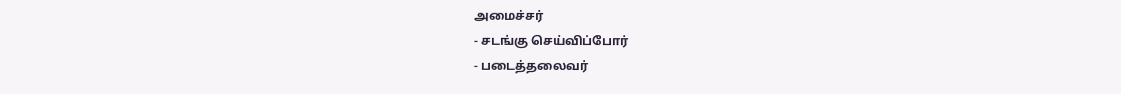அமைச்சர்
- சடங்கு செய்விப்போர்
- படைத்தலைவர்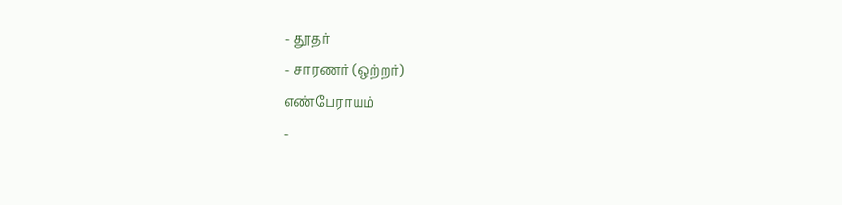- தூதர்
- சாரணர் (ஒற்றர்)
எண்பேராயம்
-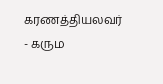கரணத்தியலவர்
- கரும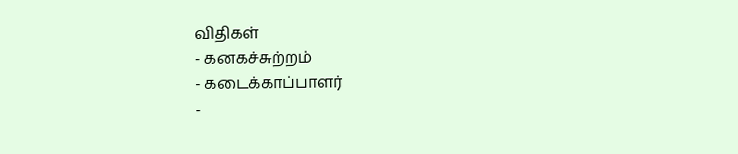விதிகள்
- கனகச்சுற்றம்
- கடைக்காப்பாளர்
-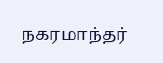நகரமாந்தர்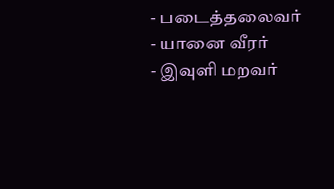- படைத்தலைவர்
- யானை வீரர்
- இவுளி மறவர்